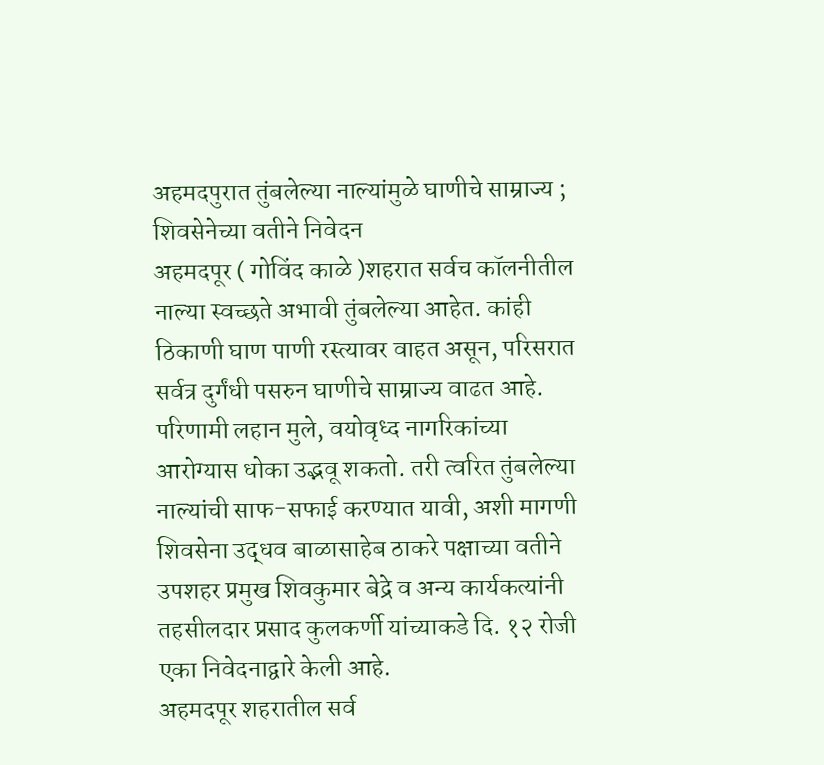अहमदपुरात तुंबलेल्या नाल्यांमुळे घाणीचे साम्राज्य ; शिवसेनेच्या वतीने निवेदन
अहमदपूर ( गोविंद काळे )शहरात सर्वच कॉलनीतील नाल्या स्वच्छते अभावी तुंबलेल्या आहेत. कांही ठिकाणी घाण पाणी रस्त्यावर वाहत असून, परिसरात सर्वत्र दुर्गंधी पसरुन घाणीचे साम्राज्य वाढत आहे. परिणामी लहान मुले, वयोवृध्द नागरिकांच्या आरोग्यास धोका उद्भवू शकतो. तरी त्वरित तुंबलेल्या नाल्यांची साफ-सफाई करण्यात यावी, अशी मागणी शिवसेना उद्धव बाळासाहेब ठाकरे पक्षाच्या वतीने उपशहर प्रमुख शिवकुमार बेद्रे व अन्य कार्यकत्यांनी तहसीलदार प्रसाद कुलकर्णी यांच्याकडे दि. १२ रोजी एका निवेदनाद्वारे केली आहे.
अहमदपूर शहरातील सर्व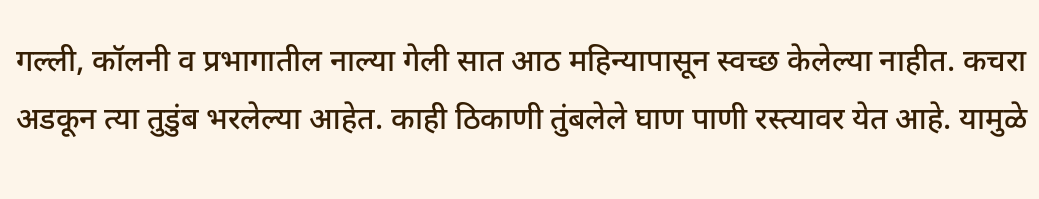गल्ली, कॉलनी व प्रभागातील नाल्या गेली सात आठ महिन्यापासून स्वच्छ केलेल्या नाहीत. कचरा अडकून त्या तुडुंब भरलेल्या आहेत. काही ठिकाणी तुंबलेले घाण पाणी रस्त्यावर येत आहे. यामुळे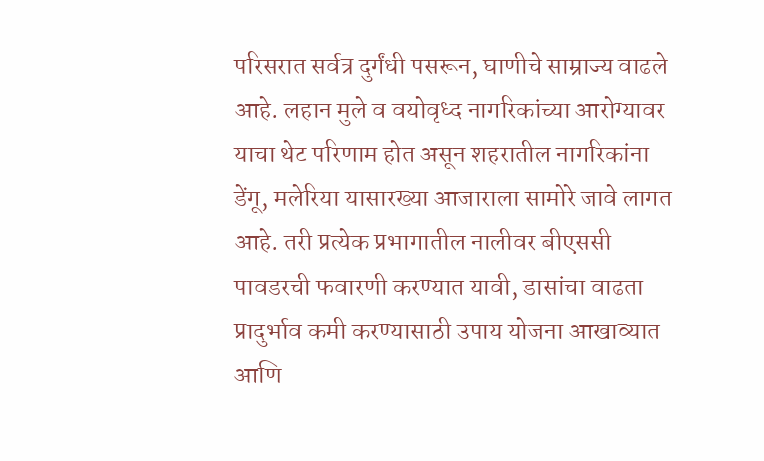परिसरात सर्वत्र दुर्गंधी पसरून, घाणीचे साम्राज्य वाढले आहे. लहान मुले व वयोवृध्द नागरिकांच्या आरोग्यावर याचा थेट परिणाम होत असून शहरातील नागरिकांना डेंगू, मलेरिया यासारख्या आजाराला सामोरे जावे लागत आहे. तरी प्रत्येक प्रभागातील नालीवर बीएससी पावडरची फवारणी करण्यात यावी, डासांचा वाढता प्रादुर्भाव कमी करण्यासाठी उपाय योजना आखाव्यात आणि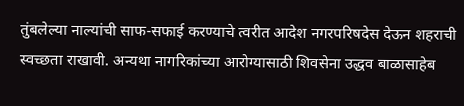तुंबलेल्या नाल्यांची साफ-सफाई करण्याचे त्वरीत आदेश नगरपरिषदेस देऊन शहराची स्वच्छता राखावी. अन्यथा नागरिकांच्या आरोग्यासाठी शिवसेना उद्धव बाळासाहेब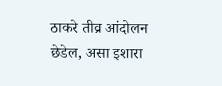ठाकरे तीव्र आंदोलन छेडेल, असा इशारा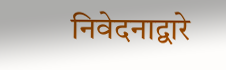निवेदनाद्वारे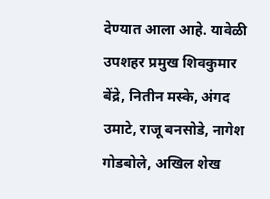देण्यात आला आहे. यावेळी उपशहर प्रमुख शिवकुमार बेंद्रे, नितीन मस्के, अंगद उमाटे, राजू बनसोडे, नागेश गोडबोले, अखिल शेख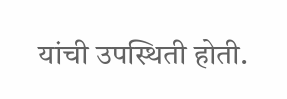यांची उपस्थिती होती.